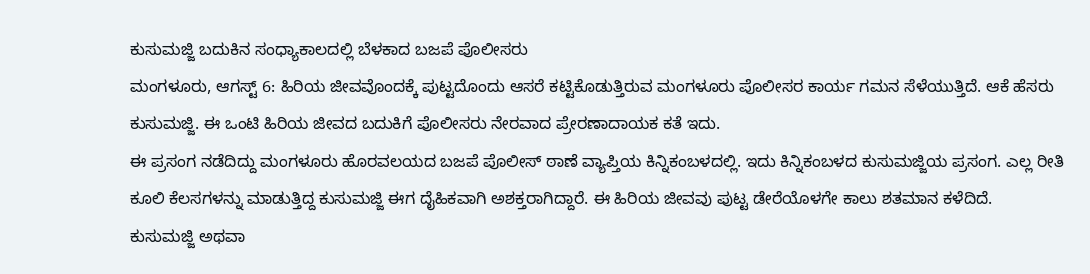ಕುಸುಮಜ್ಜಿ ಬದುಕಿನ ಸಂಧ್ಯಾಕಾಲದಲ್ಲಿ ಬೆಳಕಾದ ಬಜಪೆ ಪೊಲೀಸರು
ಮಂಗಳೂರು, ಆಗಸ್ಟ್ 6: ಹಿರಿಯ ಜೀವವೊಂದಕ್ಕೆ ಪುಟ್ಟದೊಂದು ಆಸರೆ ಕಟ್ಟಿಕೊಡುತ್ತಿರುವ ಮಂಗಳೂರು ಪೊಲೀಸರ ಕಾರ್ಯ ಗಮನ ಸೆಳೆಯುತ್ತಿದೆ. ಆಕೆ ಹೆಸರು ಕುಸುಮಜ್ಜಿ. ಈ ಒಂಟಿ ಹಿರಿಯ ಜೀವದ ಬದುಕಿಗೆ ಪೊಲೀಸರು ನೇರವಾದ ಪ್ರೇರಣಾದಾಯಕ ಕತೆ ಇದು.
ಈ ಪ್ರಸಂಗ ನಡೆದಿದ್ದು ಮಂಗಳೂರು ಹೊರವಲಯದ ಬಜಪೆ ಪೊಲೀಸ್ ಠಾಣೆ ವ್ಯಾಪ್ತಿಯ ಕಿನ್ನಿಕಂಬಳದಲ್ಲಿ. ಇದು ಕಿನ್ನಿಕಂಬಳದ ಕುಸುಮಜ್ಜಿಯ ಪ್ರಸಂಗ. ಎಲ್ಲ ರೀತಿ ಕೂಲಿ ಕೆಲಸಗಳನ್ನು ಮಾಡುತ್ತಿದ್ದ ಕುಸುಮಜ್ಜಿ ಈಗ ದೈಹಿಕವಾಗಿ ಅಶಕ್ತರಾಗಿದ್ದಾರೆ. ಈ ಹಿರಿಯ ಜೀವವು ಪುಟ್ಟ ಡೇರೆಯೊಳಗೇ ಕಾಲು ಶತಮಾನ ಕಳೆದಿದೆ.
ಕುಸುಮಜ್ಜಿ ಅಥವಾ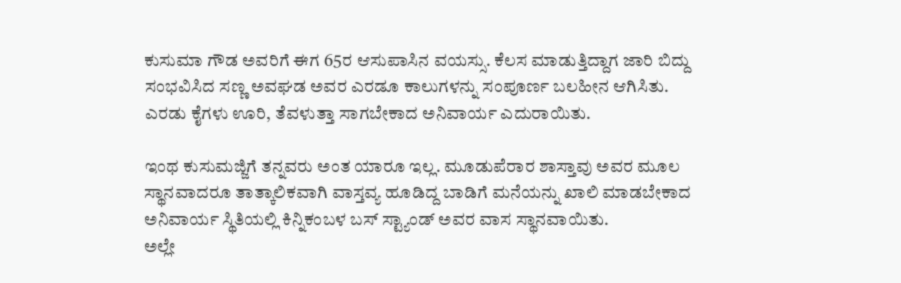ಕುಸುಮಾ ಗೌಡ ಅವರಿಗೆ ಈಗ 65ರ ಆಸುಪಾಸಿನ ವಯಸ್ಸು. ಕೆಲಸ ಮಾಡುತ್ತಿದ್ದಾಗ ಜಾರಿ ಬಿದ್ದು ಸಂಭವಿಸಿದ ಸಣ್ಣ ಅವಘಡ ಅವರ ಎರಡೂ ಕಾಲುಗಳನ್ನು ಸಂಪೂರ್ಣ ಬಲಹೀನ ಆಗಿಸಿತು. ಎರಡು ಕೈಗಳು ಊರಿ, ತೆವಳುತ್ತಾ ಸಾಗಬೇಕಾದ ಅನಿವಾರ್ಯ ಎದುರಾಯಿತು.

ಇಂಥ ಕುಸುಮಜ್ಜಿಗೆ ತನ್ನವರು ಅಂತ ಯಾರೂ ಇಲ್ಲ. ಮೂಡುಪೆರಾರ ಶಾಸ್ತಾವು ಅವರ ಮೂಲ ಸ್ಥಾನವಾದರೂ ತಾತ್ಕಾಲಿಕವಾಗಿ ವಾಸ್ತವ್ಯ ಹೂಡಿದ್ದ ಬಾಡಿಗೆ ಮನೆಯನ್ನು ಖಾಲಿ ಮಾಡಬೇಕಾದ ಅನಿವಾರ್ಯ ಸ್ಥಿತಿಯಲ್ಲಿ ಕಿನ್ನಿಕಂಬಳ ಬಸ್ ಸ್ಟ್ಯಾಂಡ್ ಅವರ ವಾಸ ಸ್ಥಾನವಾಯಿತು.
ಅಲ್ಲೇ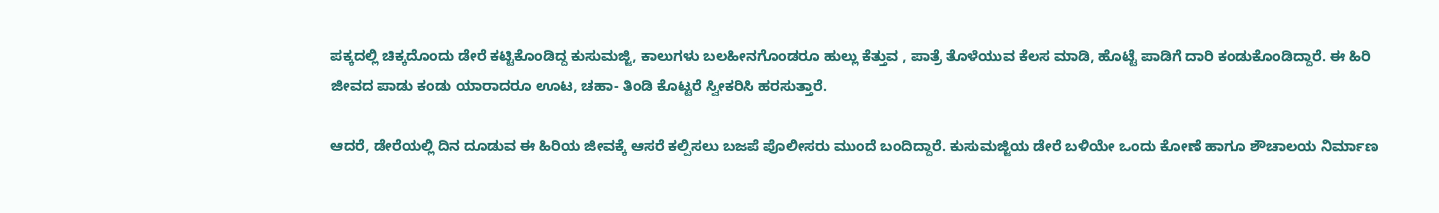ಪಕ್ಕದಲ್ಲಿ ಚಿಕ್ಕದೊಂದು ಡೇರೆ ಕಟ್ಟಿಕೊಂಡಿದ್ದ ಕುಸುಮಜ್ಜಿ, ಕಾಲುಗಳು ಬಲಹೀನಗೊಂಡರೂ ಹುಲ್ಲು ಕೆತ್ತುವ , ಪಾತ್ರೆ ತೊಳೆಯುವ ಕೆಲಸ ಮಾಡಿ, ಹೊಟ್ಟೆ ಪಾಡಿಗೆ ದಾರಿ ಕಂಡುಕೊಂಡಿದ್ದಾರೆ. ಈ ಹಿರಿ ಜೀವದ ಪಾಡು ಕಂಡು ಯಾರಾದರೂ ಊಟ, ಚಹಾ- ತಿಂಡಿ ಕೊಟ್ಟರೆ ಸ್ವೀಕರಿಸಿ ಹರಸುತ್ತಾರೆ.

ಆದರೆ, ಡೇರೆಯಲ್ಲಿ ದಿನ ದೂಡುವ ಈ ಹಿರಿಯ ಜೀವಕ್ಕೆ ಆಸರೆ ಕಲ್ಪಿಸಲು ಬಜಪೆ ಪೊಲೀಸರು ಮುಂದೆ ಬಂದಿದ್ದಾರೆ. ಕುಸುಮಜ್ಜಿಯ ಡೇರೆ ಬಳಿಯೇ ಒಂದು ಕೋಣೆ ಹಾಗೂ ಶೌಚಾಲಯ ನಿರ್ಮಾಣ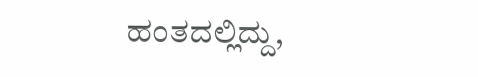ಹಂತದಲ್ಲಿದ್ದು,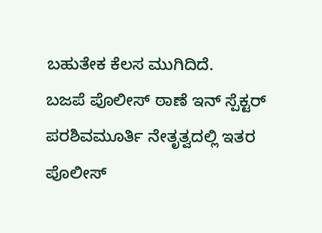ಬಹುತೇಕ ಕೆಲಸ ಮುಗಿದಿದೆ.
ಬಜಪೆ ಪೊಲೀಸ್ ಠಾಣೆ ಇನ್ ಸ್ಪೆಕ್ಟರ್ ಪರಶಿವಮೂರ್ತಿ ನೇತೃತ್ವದಲ್ಲಿ ಇತರ ಪೊಲೀಸ್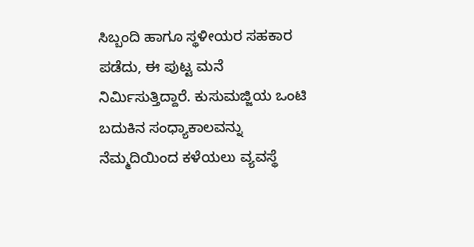ಸಿಬ್ಬಂದಿ ಹಾಗೂ ಸ್ಥಳೀಯರ ಸಹಕಾರ ಪಡೆದು, ಈ ಪುಟ್ಟ ಮನೆ ನಿರ್ಮಿಸುತ್ತಿದ್ದಾರೆ. ಕುಸುಮಜ್ಜಿಯ ಒಂಟಿ ಬದುಕಿನ ಸಂಧ್ಯಾಕಾಲವನ್ನು ನೆಮ್ಮದಿಯಿಂದ ಕಳೆಯಲು ವ್ಯವಸ್ಥೆ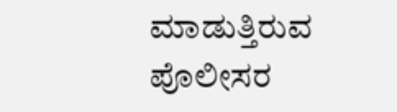ಮಾಡುತ್ತಿರುವ ಪೊಲೀಸರ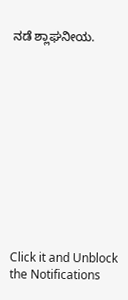ನಡೆ ಶ್ಲಾಘನೀಯ.












Click it and Unblock the Notifications